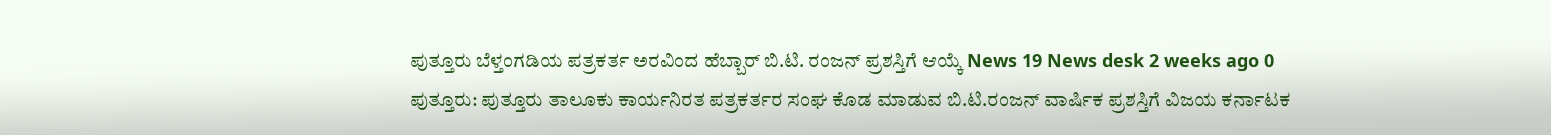ಪುತ್ತೂರು ಬೆಳ್ತಂಗಡಿಯ ಪತ್ರಕರ್ತ ಅರವಿಂದ ಹೆಬ್ಬಾರ್ ಬಿ.ಟಿ. ರಂಜನ್ ಪ್ರಶಸ್ತಿಗೆ ಆಯ್ಕೆ News 19 News desk 2 weeks ago 0 ಪುತ್ತೂರು: ಪುತ್ತೂರು ತಾಲೂಕು ಕಾರ್ಯನಿರತ ಪತ್ರಕರ್ತರ ಸಂಘ ಕೊಡ ಮಾಡುವ ಬಿ.ಟಿ.ರಂಜನ್ ವಾರ್ಷಿಕ ಪ್ರಶಸ್ತಿಗೆ ವಿಜಯ ಕರ್ನಾಟಕ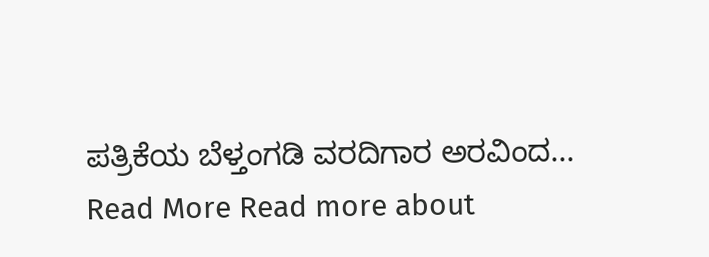ಪತ್ರಿಕೆಯ ಬೆಳ್ತಂಗಡಿ ವರದಿಗಾರ ಅರವಿಂದ... Read More Read more about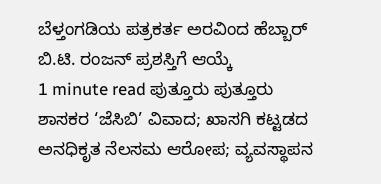ಬೆಳ್ತಂಗಡಿಯ ಪತ್ರಕರ್ತ ಅರವಿಂದ ಹೆಬ್ಬಾರ್ ಬಿ.ಟಿ. ರಂಜನ್ ಪ್ರಶಸ್ತಿಗೆ ಆಯ್ಕೆ
1 minute read ಪುತ್ತೂರು ಪುತ್ತೂರು ಶಾಸಕರ ‘ಜೆಸಿಬಿ’ ವಿವಾದ; ಖಾಸಗಿ ಕಟ್ಟಡದ ಅನಧಿಕೃತ ನೆಲಸಮ ಆರೋಪ; ವ್ಯವಸ್ಥಾಪನ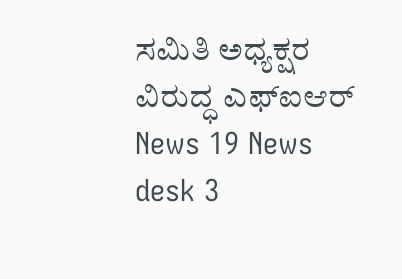ಸಮಿತಿ ಅಧ್ಯಕ್ಷರ ವಿರುದ್ಧ ಎಫ್ಐಆರ್ News 19 News desk 3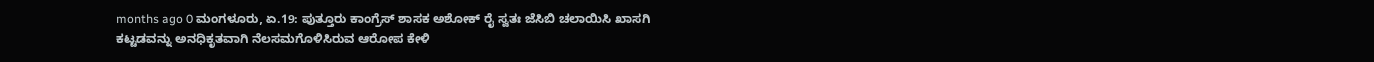months ago 0 ಮಂಗಳೂರು, ಏ.19: ಪುತ್ತೂರು ಕಾಂಗ್ರೆಸ್ ಶಾಸಕ ಅಶೋಕ್ ರೈ ಸ್ವತಃ ಜೆಸಿಬಿ ಚಲಾಯಿಸಿ ಖಾಸಗಿ ಕಟ್ಟಡವನ್ನು ಅನಧಿಕೃತವಾಗಿ ನೆಲಸಮಗೊಳಿಸಿರುವ ಆರೋಪ ಕೇಳಿ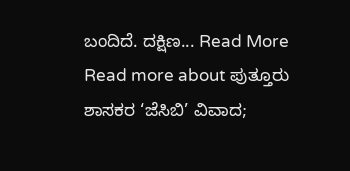ಬಂದಿದೆ. ದಕ್ಷಿಣ... Read More Read more about ಪುತ್ತೂರು ಶಾಸಕರ ‘ಜೆಸಿಬಿ’ ವಿವಾದ;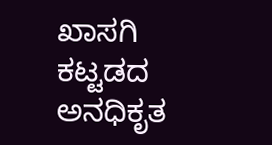ಖಾಸಗಿ ಕಟ್ಟಡದ ಅನಧಿಕೃತ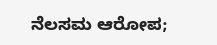ನೆಲಸಮ ಆರೋಪ;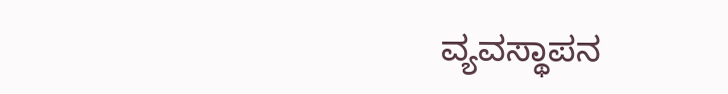ವ್ಯವಸ್ಥಾಪನ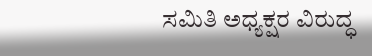ಸಮಿತಿ ಅಧ್ಯಕ್ಷರ ವಿರುದ್ಧ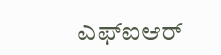ಎಫ್ಐಆರ್